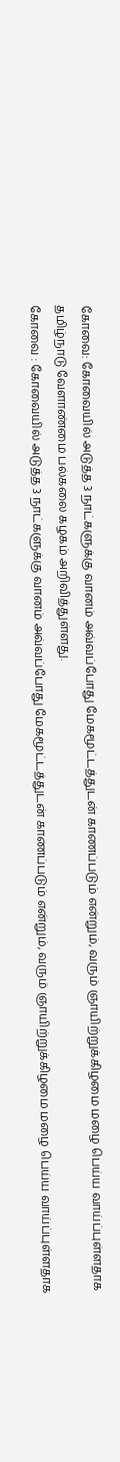கோவை: கோவையில் அடுத்த 3 நாட்களுக்கு வானம் அவ்வப்போது மேகமூட்டத்துடன் காணப்படும் என்றும், வரும் ஞாயிற்றுக்கிழமை மழை பெய்ய வாய்ப்புள்ளதாக தமிழ்நாடு வேளாண்மை பல்கலை கழகம் அறிவித்துள்ளது.
கோவை : கோவையில் அடுத்த 3 நாட்களுக்கு வானம் அவ்வப்போது மேகமூட்டத்துடன் காணப்படும் என்றும், வரும் ஞாயிற்றுக்கிழமை மழை பெய்ய வாய்ப்புள்ளதாக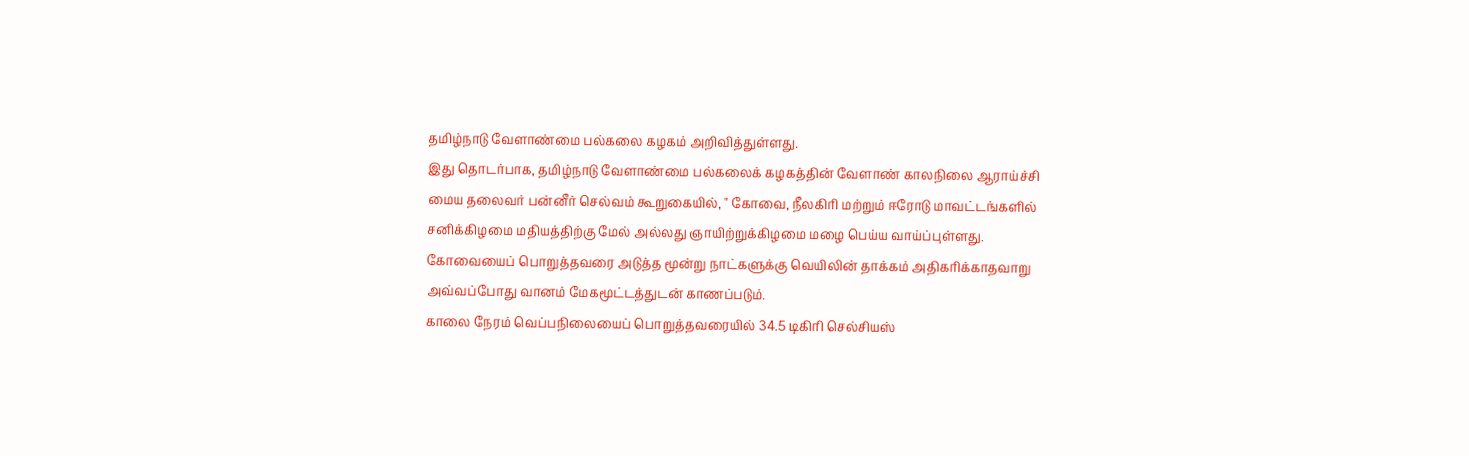தமிழ்நாடு வேளாண்மை பல்கலை கழகம் அறிவித்துள்ளது.
இது தொடர்பாக, தமிழ்நாடு வேளாண்மை பல்கலைக் கழகத்தின் வேளாண் காலநிலை ஆராய்ச்சி மைய தலைவர் பன்னீர் செல்வம் கூறுகையில், " கோவை, நீலகிரி மற்றும் ஈரோடு மாவட்டங்களில் சனிக்கிழமை மதியத்திற்கு மேல் அல்லது ஞாயிற்றுக்கிழமை மழை பெய்ய வாய்ப்புள்ளது. கோவையைப் பொறுத்தவரை அடுத்த மூன்று நாட்களுக்கு வெயிலின் தாக்கம் அதிகரிக்காதவாறு அவ்வப்போது வானம் மேகமூட்டத்துடன் காணப்படும்.
காலை நேரம் வெப்பநிலையைப் பொறுத்தவரையில் 34.5 டிகிரி செல்சியஸ்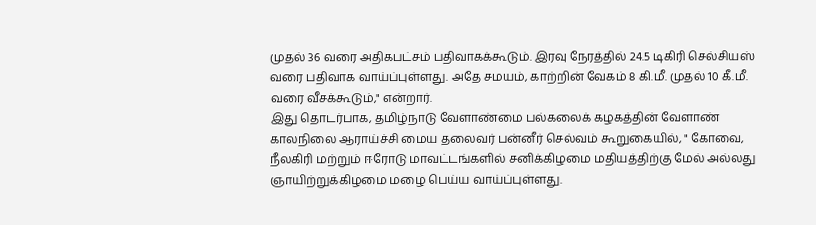முதல் 36 வரை அதிகபட்சம் பதிவாகக்கூடும். இரவு நேரத்தில் 24.5 டிகிரி செல்சியஸ் வரை பதிவாக வாய்ப்புள்ளது. அதே சமயம், காற்றின் வேகம் 8 கி.மீ. முதல் 10 கீ.மீ. வரை வீசக்கூடும்," என்றார்.
இது தொடர்பாக, தமிழ்நாடு வேளாண்மை பல்கலைக் கழகத்தின் வேளாண் காலநிலை ஆராய்ச்சி மைய தலைவர் பன்னீர் செல்வம் கூறுகையில், " கோவை, நீலகிரி மற்றும் ஈரோடு மாவட்டங்களில் சனிக்கிழமை மதியத்திற்கு மேல் அல்லது ஞாயிற்றுக்கிழமை மழை பெய்ய வாய்ப்புள்ளது.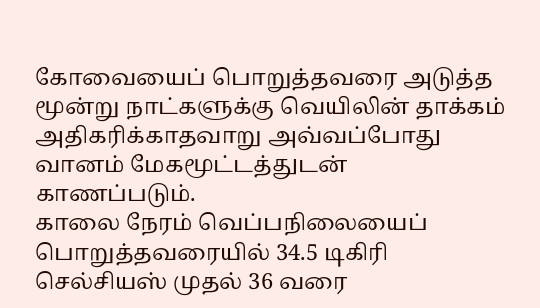கோவையைப் பொறுத்தவரை அடுத்த மூன்று நாட்களுக்கு வெயிலின் தாக்கம் அதிகரிக்காதவாறு அவ்வப்போது வானம் மேகமூட்டத்துடன் காணப்படும்.
காலை நேரம் வெப்பநிலையைப் பொறுத்தவரையில் 34.5 டிகிரி செல்சியஸ் முதல் 36 வரை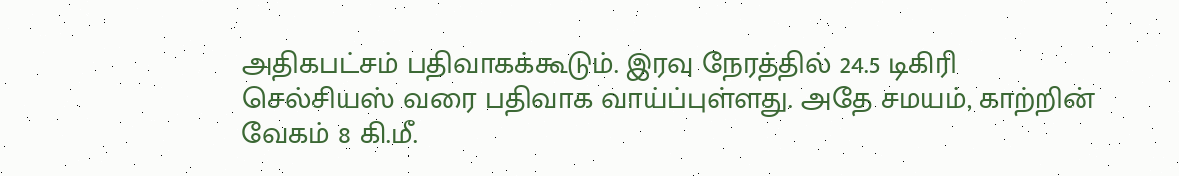அதிகபட்சம் பதிவாகக்கூடும். இரவு நேரத்தில் 24.5 டிகிரி செல்சியஸ் வரை பதிவாக வாய்ப்புள்ளது. அதே சமயம், காற்றின் வேகம் 8 கி.மீ.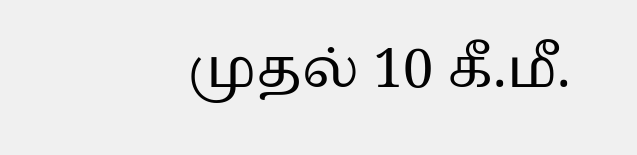முதல் 10 கீ.மீ.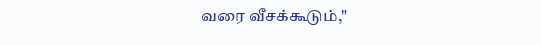வரை வீசக்கூடும்,"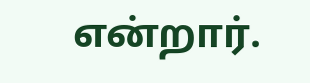என்றார்.